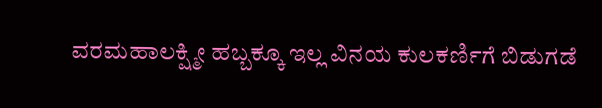ವರಮಹಾಲಕ್ಷ್ಮೀ ಹಬ್ಬಕ್ಕೂ ಇಲ್ಲ ವಿನಯ ಕುಲಕರ್ಣಿಗೆ ಬಿಡುಗಡೆ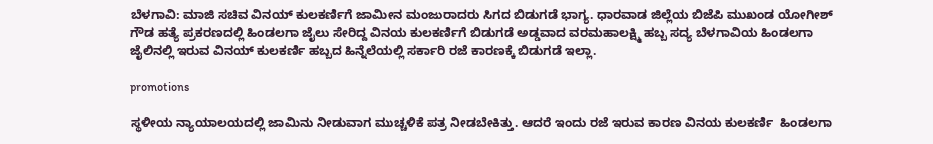ಬೆಳಗಾವಿ: ಮಾಜಿ ಸಚಿವ ವಿನಯ್ ಕುಲಕರ್ಣಿಗೆ ಜಾಮೀನ ಮಂಜುರಾದರು ಸಿಗದ ಬಿಡುಗಡೆ ಭಾಗ್ಯ. ಧಾರವಾಡ ಜಿಲ್ಲೆಯ ಬಿಜೆಪಿ ಮುಖಂಡ ಯೋಗೀಶ್ ಗೌಡ ಹತ್ಯೆ ಪ್ರಕರಣದಲ್ಲಿ ಹಿಂಡಲಗಾ ಜೈಲು ಸೇರಿದ್ದ ವಿನಯ ಕುಲಕರ್ಣಿಗೆ ಬಿಡುಗಡೆ ಅಡ್ಡವಾದ ವರಮಹಾಲಕ್ಷ್ಮಿ ಹಬ್ಬ ಸದ್ಯ ಬೆಳಗಾವಿಯ ಹಿಂಡಲಗಾ ಜೈಲಿನಲ್ಲಿ ಇರುವ ವಿನಯ್ ಕುಲಕರ್ಣಿ ಹಬ್ಬದ ಹಿನ್ನೆಲೆಯಲ್ಲಿ ಸರ್ಕಾರಿ ರಜೆ ಕಾರಣಕ್ಕೆ ಬಿಡುಗಡೆ ಇಲ್ಲಾ.

promotions

ಸ್ಥಳೀಯ ನ್ಯಾಯಾಲಯದಲ್ಲಿ ಜಾಮಿನು ನೀಡುವಾಗ ಮುಚ್ಚಳಿಕೆ ಪತ್ರ ನೀಡಬೇಕಿತ್ತು. ಆದರೆ ಇಂದು ರಜೆ ಇರುವ ಕಾರಣ ವಿನಯ ಕುಲಕರ್ಣಿ  ಹಿಂಡಲಗಾ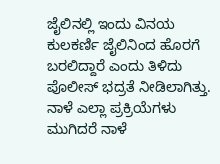ಜೈಲಿನಲ್ಲಿ ಇಂದು ವಿನಯ ಕುಲಕರ್ಣಿ ಜೈಲಿನಿಂದ ಹೊರಗೆ ಬರಲಿದ್ದಾರೆ ಎಂದು ತಿಳಿದು ಪೊಲೀಸ್ ಭದ್ರತೆ ನೀಡಿಲಾಗಿತ್ತು. ನಾಳೆ ಎಲ್ಲಾ ಪ್ರಕ್ರಿಯೆಗಳು ಮುಗಿದರೆ ನಾಳೆ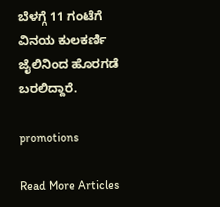ಬೆಳಗ್ಗೆ 11 ಗಂಟೆಗೆ ವಿನಯ ಕುಲಕರ್ಣಿ ಜೈಲಿನಿಂದ ಹೊರಗಡೆ ಬರಲಿದ್ದಾರೆ.

promotions

Read More Articles